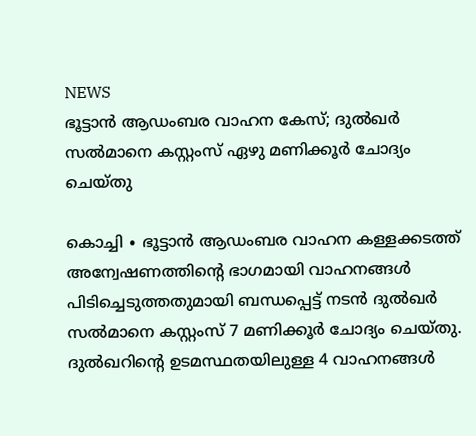NEWS
ഭൂട്ടാൻ ആഡംബര വാഹന കേസ്; ദുൽഖർ സൽമാനെ കസ്റ്റംസ് ഏഴു മണിക്കൂർ ചോദ്യം ചെയ്തു

കൊച്ചി ∙ ഭൂട്ടാൻ ആഡംബര വാഹന കള്ളക്കടത്ത് അന്വേഷണത്തിന്റെ ഭാഗമായി വാഹനങ്ങൾ പിടിച്ചെടുത്തതുമായി ബന്ധപ്പെട്ട് നടൻ ദുൽഖർ സൽമാനെ കസ്റ്റംസ് 7 മണിക്കൂർ ചോദ്യം ചെയ്തു. ദുൽഖറിന്റെ ഉടമസ്ഥതയിലുള്ള 4 വാഹനങ്ങൾ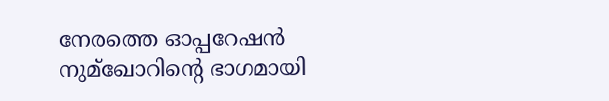നേരത്തെ ഓപ്പറേഷൻ നുമ്ഖോറിന്റെ ഭാഗമായി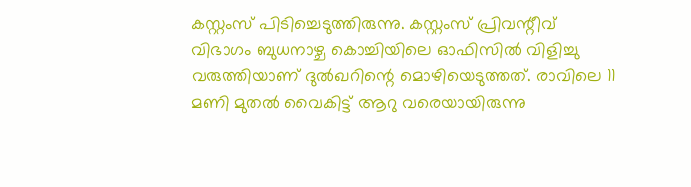കസ്റ്റംസ് പിടിച്ചെടുത്തിരുന്നു. കസ്റ്റംസ് പ്രിവന്റീവ് വിഭാഗം ബുധനാഴ്ച കൊച്ചിയിലെ ഓഫിസിൽ വിളിച്ചു വരുത്തിയാണ് ദുൽഖറിന്റെ മൊഴിയെടുത്തത്. രാവിലെ 11 മണി മുതൽ വൈകിട്ട് ആറു വരെയായിരുന്നു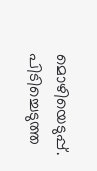മൊഴിയെടുപ്പ്. പിടിച്ചെടുത്ത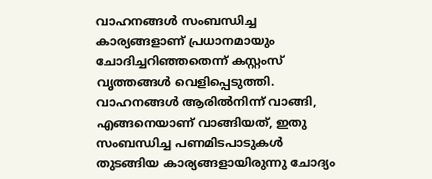വാഹനങ്ങൾ സംബന്ധിച്ച കാര്യങ്ങളാണ് പ്രധാനമായും ചോദിച്ചറിഞ്ഞതെന്ന് കസ്റ്റംസ് വൃത്തങ്ങൾ വെളിപ്പെടുത്തി. വാഹനങ്ങൾ ആരിൽനിന്ന് വാങ്ങി, എങ്ങനെയാണ് വാങ്ങിയത്, ഇതു സംബന്ധിച്ച പണമിടപാടുകൾ തുടങ്ങിയ കാര്യങ്ങളായിരുന്നു ചോദ്യം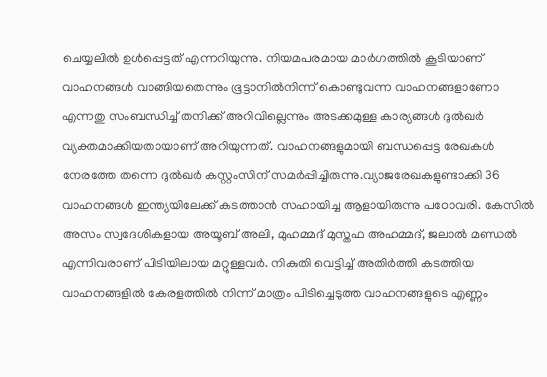ചെയ്യലിൽ ഉൾപ്പെട്ടത് എന്നറിയുന്നു. നിയമപരമായ മാർഗത്തിൽ കൂടിയാണ് വാഹനങ്ങൾ വാങ്ങിയതെന്നും ഭൂട്ടാനിൽനിന്ന് കൊണ്ടുവന്ന വാഹനങ്ങളാണോ എന്നതു സംബന്ധിച്ച് തനിക്ക് അറിവില്ലെന്നും അടക്കമുള്ള കാര്യങ്ങൾ ദുൽഖർ വ്യക്തമാക്കിയതായാണ് അറിയുന്നത്. വാഹനങ്ങളുമായി ബന്ധപ്പെട്ട രേഖകൾ നേരത്തേ തന്നെ ദുൽഖർ കസ്റ്റംസിന് സമർപ്പിച്ചിരുന്നു.വ്യാജരേഖകളുണ്ടാക്കി 36 വാഹനങ്ങൾ ഇന്ത്യയിലേക്ക് കടത്താൻ സഹായിച്ച ആളായിരുന്നു പഠോവരി. കേസിൽ അസം സ്വദേശികളായ അയൂബ് അലി, മുഹമ്മദ് മുസ്തഫ അഹമ്മദ്, ജലാൽ മണ്ഡൽ എന്നിവരാണ് പിടിയിലായ മറ്റുള്ളവർ. നികുതി വെട്ടിച്ച് അതിർത്തി കടത്തിയ വാഹനങ്ങളിൽ കേരളത്തിൽ നിന്ന് മാത്രം പിടിച്ചെടുത്ത വാഹനങ്ങളുടെ എണ്ണം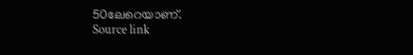50ലേറെയാണ്.
Source link